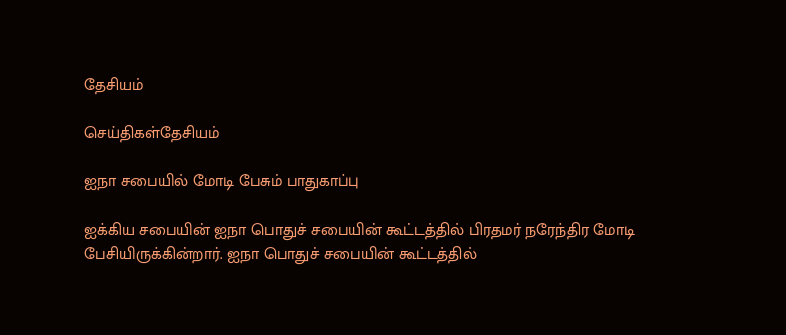தேசியம்

செய்திகள்தேசியம்

ஐநா சபையில் மோடி பேசும் பாதுகாப்பு

ஐக்கிய சபையின் ஐநா பொதுச் சபையின் கூட்டத்தில் பிரதமர் நரேந்திர மோடி பேசியிருக்கின்றார். ஐநா பொதுச் சபையின் கூட்டத்தில்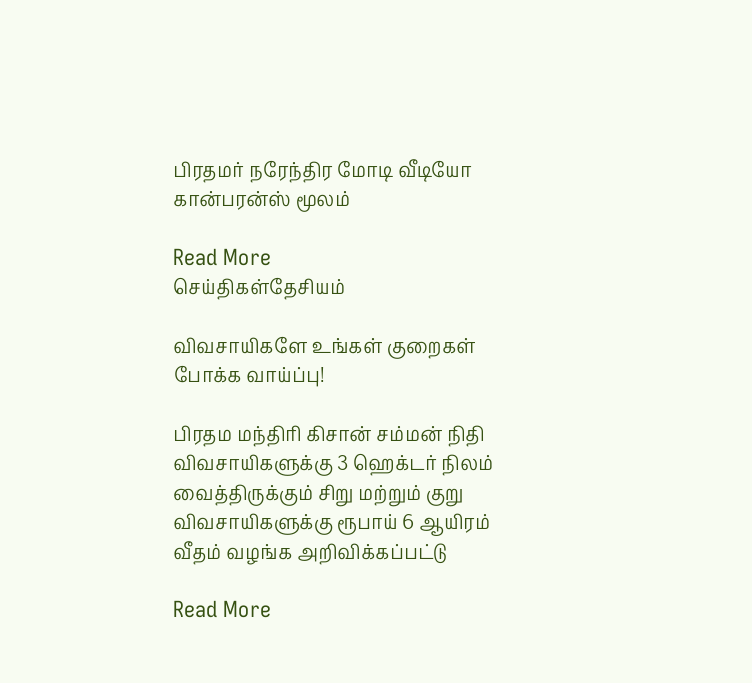பிரதமர் நரேந்திர மோடி வீடியோ கான்பரன்ஸ் மூலம்

Read More
செய்திகள்தேசியம்

விவசாயிகளே உங்கள் குறைகள் போக்க வாய்ப்பு!

பிரதம மந்திரி கிசான் சம்மன் நிதி விவசாயிகளுக்கு 3 ஹெக்டர் நிலம் வைத்திருக்கும் சிறு மற்றும் குறு விவசாயிகளுக்கு ரூபாய் 6 ஆயிரம் வீதம் வழங்க அறிவிக்கப்பட்டு

Read More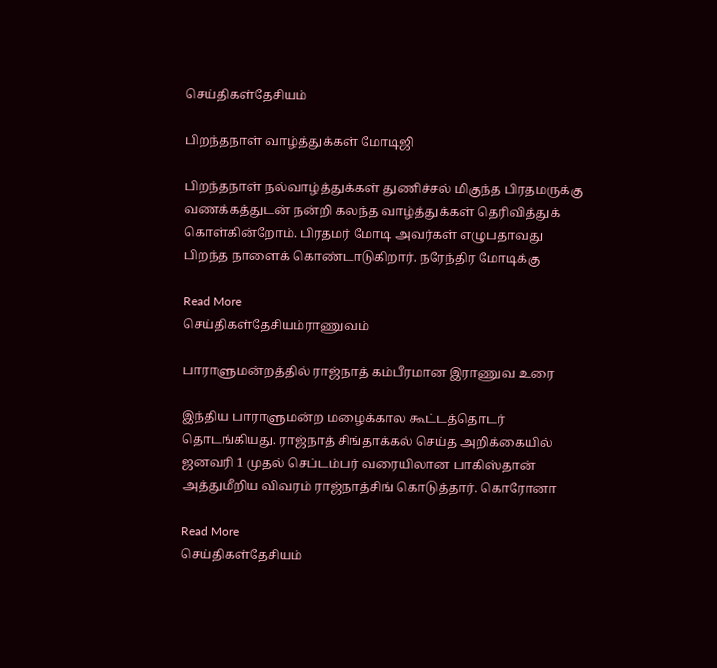செய்திகள்தேசியம்

பிறந்தநாள் வாழ்த்துக்கள் மோடிஜி

பிறந்தநாள் நல்வாழ்த்துக்கள் துணிச்சல் மிகுந்த பிரதமருக்கு வணக்கத்துடன் நன்றி கலந்த வாழ்த்துக்கள் தெரிவித்துக் கொள்கின்றோம். பிரதமர் மோடி அவர்கள் எழுபதாவது பிறந்த நாளைக் கொண்டாடுகிறார். நரேந்திர மோடிக்கு

Read More
செய்திகள்தேசியம்ராணுவம்

பாராளுமன்றத்தில் ராஜ்நாத் கம்பீரமான இராணுவ உரை

இந்திய பாராளுமன்ற மழைக்கால கூட்டத்தொடர் தொடங்கியது. ராஜ்நாத் சிங்தாக்கல் செய்த அறிக்கையில் ஜனவரி 1 முதல் செப்டம்பர் வரையிலான பாகிஸ்தான் அத்துமீறிய விவரம் ராஜ்நாத்சிங் கொடுத்தார். கொரோனா

Read More
செய்திகள்தேசியம்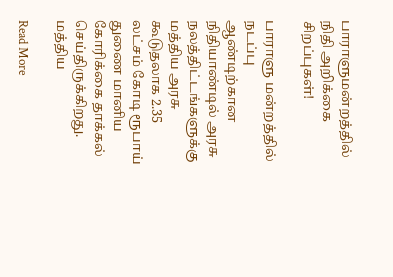பாராளுமன்றத்தில் நிதி அறிக்கை சிறப்புகள்!

பாராளு மன்றத்தில் நடப்பு ஆண்டிற்கான நிதியாண்டில் அரசு நலத்திட்டங்களுக்கு மத்திய அரசு கூடுதலாக 2.35 லட்சம் கோடி ரூபாய் துணை மானிய கோரிக்கை தாக்கல் செய்திருக்கிறது. மத்திய

Read More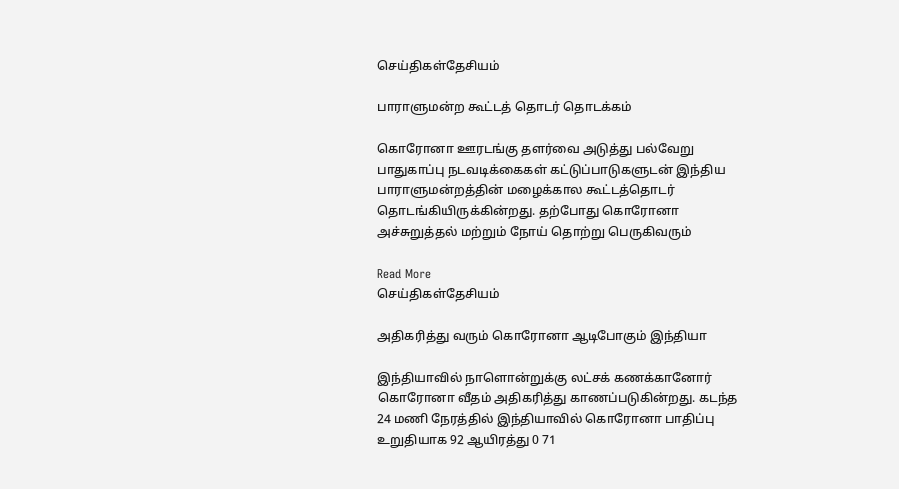செய்திகள்தேசியம்

பாராளுமன்ற கூட்டத் தொடர் தொடக்கம்

கொரோனா ஊரடங்கு தளர்வை அடுத்து பல்வேறு பாதுகாப்பு நடவடிக்கைகள் கட்டுப்பாடுகளுடன் இந்திய பாராளுமன்றத்தின் மழைக்கால கூட்டத்தொடர் தொடங்கியிருக்கின்றது. தற்போது கொரோனா அச்சுறுத்தல் மற்றும் நோய் தொற்று பெருகிவரும்

Read More
செய்திகள்தேசியம்

அதிகரித்து வரும் கொரோனா ஆடிபோகும் இந்தியா

இந்தியாவில் நாளொன்றுக்கு லட்சக் கணக்கானோர் கொரோனா வீதம் அதிகரித்து காணப்படுகின்றது. கடந்த 24 மணி நேரத்தில் இந்தியாவில் கொரோனா பாதிப்பு உறுதியாக 92 ஆயிரத்து 0 71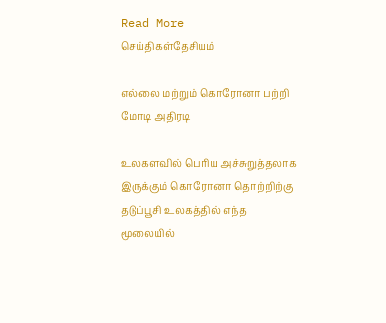Read More
செய்திகள்தேசியம்

எல்லை மற்றும் கொரோனா பற்றி மோடி அதிரடி

உலகளவில் பெரிய அச்சுறுத்தலாக இருக்கும் கொரோனா தொற்றிற்கு தடுப்பூசி உலகத்தில் எந்த மூலையில்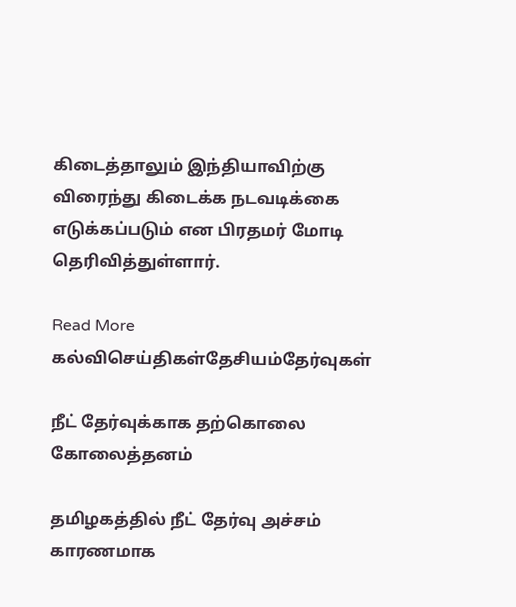கிடைத்தாலும் இந்தியாவிற்கு விரைந்து கிடைக்க நடவடிக்கை எடுக்கப்படும் என பிரதமர் மோடி தெரிவித்துள்ளார்.

Read More
கல்விசெய்திகள்தேசியம்தேர்வுகள்

நீட் தேர்வுக்காக தற்கொலை கோலைத்தனம்

தமிழகத்தில் நீட் தேர்வு அச்சம் காரணமாக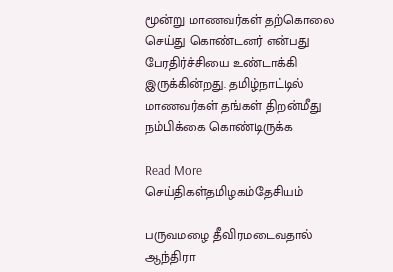மூன்று மாணவர்கள் தற்கொலை செய்து கொண்டனர் என்பது பேரதிர்ச்சியை உண்டாக்கி இருக்கின்றது. தமிழ்நாட்டில் மாணவர்கள் தங்கள் திறன்மீது நம்பிக்கை கொண்டிருக்க

Read More
செய்திகள்தமிழகம்தேசியம்

பருவமழை தீவிரமடைவதால் ஆந்திரா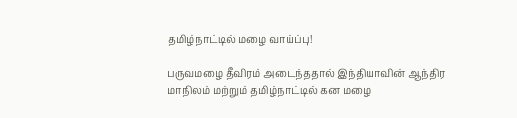தமிழ்நாட்டில் மழை வாய்ப்பு!

பருவமழை தீவிரம் அடைந்ததால் இந்தியாவின் ஆந்திர மாநிலம் மற்றும் தமிழ்நாட்டில் கன மழை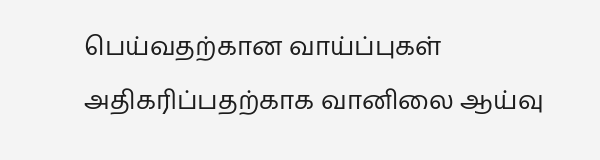பெய்வதற்கான வாய்ப்புகள் அதிகரிப்பதற்காக வானிலை ஆய்வு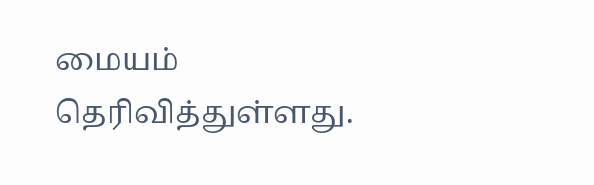மையம் தெரிவித்துள்ளது.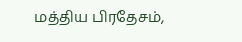மத்திய பிரதேசம்,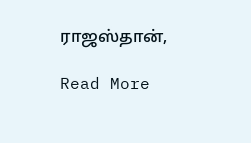ராஜஸ்தான்,

Read More